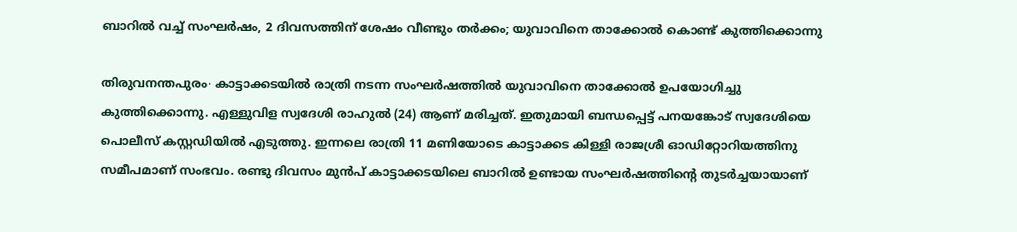ബാറിൽ വച്ച് സംഘർഷം, 2 ദിവസത്തിന് ശേഷം വീണ്ടും തർക്കം; യുവാവിനെ താക്കോൽ കൊണ്ട് കുത്തിക്കൊന്നു

തിരുവനന്തപുരം∙ കാട്ടാക്കടയില്‍ രാത്രി നടന്ന സംഘര്‍ഷത്തില്‍ യുവാവിനെ താക്കോല്‍ ഉപയോഗിച്ചു കുത്തിക്കൊന്നു. എള്ളുവിള സ്വദേശി രാഹുല്‍ (24) ആണ് മരിച്ചത്. ഇതുമായി ബന്ധപ്പെട്ട് പനയങ്കോട് സ്വദേശിയെ പൊലീസ് കസ്റ്റഡിയില്‍ എടുത്തു. ഇന്നലെ രാത്രി 11 മണിയോടെ കാട്ടാക്കട കിള്ളി രാജശ്രീ ഓഡിറ്റോറിയത്തിനു സമീപമാണ് സംഭവം. രണ്ടു ദിവസം മുന്‍പ് കാട്ടാക്കടയിലെ ബാറില്‍ ഉണ്ടായ സംഘര്‍ഷത്തിന്റെ തുടര്‍ച്ചയായാണ്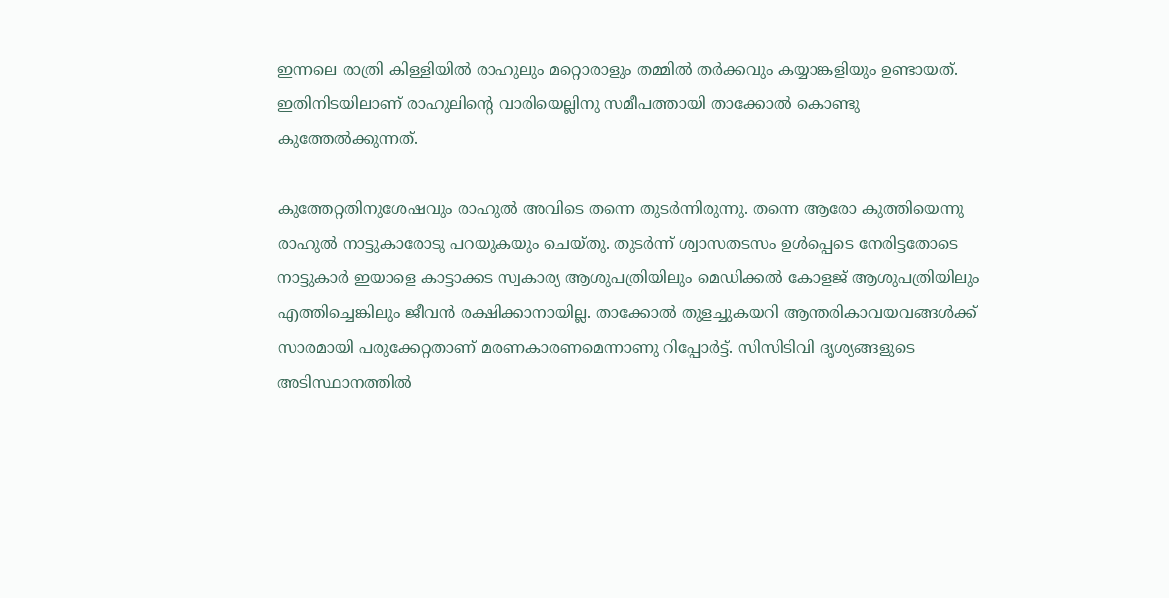ഇന്നലെ രാത്രി കിള്ളിയില്‍ രാഹുലും മറ്റൊരാളും തമ്മില്‍ തര്‍ക്കവും കയ്യാങ്കളിയും ഉണ്ടായത്. ഇതിനിടയിലാണ് രാഹുലിന്റെ വാരിയെല്ലിനു സമീപത്തായി താക്കോല്‍ കൊണ്ടു കുത്തേല്‍ക്കുന്നത്.

കുത്തേറ്റതിനുശേഷവും രാഹുല്‍ അവിടെ തന്നെ തുടര്‍ന്നിരുന്നു. തന്നെ ആരോ കുത്തിയെന്നു രാഹുല്‍ നാട്ടുകാരോടു പറയുകയും ചെയ്തു. തുടര്‍ന്ന് ശ്വാസതടസം ഉള്‍പ്പെടെ നേരിട്ടതോടെ നാട്ടുകാര്‍ ഇയാളെ കാട്ടാക്കട സ്വകാര്യ ആശുപത്രിയിലും മെഡിക്കല്‍ കോളജ് ആശുപത്രിയിലും എത്തിച്ചെങ്കിലും ജീവന്‍ രക്ഷിക്കാനായില്ല. താക്കോല്‍ തുളച്ചുകയറി ആന്തരികാവയവങ്ങള്‍ക്ക് സാരമായി പരുക്കേറ്റതാണ് മരണകാരണമെന്നാണു റിപ്പോര്‍ട്ട്. സിസിടിവി ദൃശ്യങ്ങളുടെ അടിസ്ഥാനത്തില്‍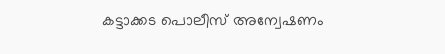കട്ടാക്കട പൊലീസ് അന്വേഷണം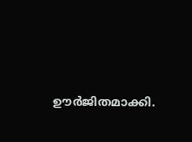ഊര്‍ജിതമാക്കി.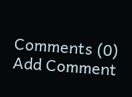Comments (0)
Add Comment